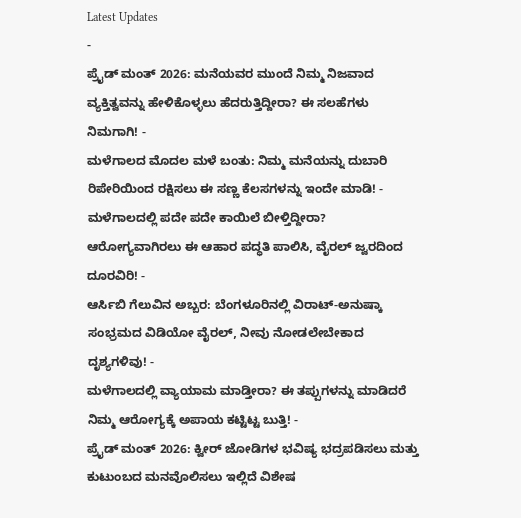Latest Updates
-
ಪ್ರೈಡ್ ಮಂತ್ 2026: ಮನೆಯವರ ಮುಂದೆ ನಿಮ್ಮ ನಿಜವಾದ ವ್ಯಕ್ತಿತ್ವವನ್ನು ಹೇಳಿಕೊಳ್ಳಲು ಹೆದರುತ್ತಿದ್ದೀರಾ? ಈ ಸಲಹೆಗಳು ನಿಮಗಾಗಿ! -
ಮಳೆಗಾಲದ ಮೊದಲ ಮಳೆ ಬಂತು: ನಿಮ್ಮ ಮನೆಯನ್ನು ದುಬಾರಿ ರಿಪೇರಿಯಿಂದ ರಕ್ಷಿಸಲು ಈ ಸಣ್ಣ ಕೆಲಸಗಳನ್ನು ಇಂದೇ ಮಾಡಿ! -
ಮಳೆಗಾಲದಲ್ಲಿ ಪದೇ ಪದೇ ಕಾಯಿಲೆ ಬೀಳ್ತಿದ್ದೀರಾ? ಆರೋಗ್ಯವಾಗಿರಲು ಈ ಆಹಾರ ಪದ್ಧತಿ ಪಾಲಿಸಿ, ವೈರಲ್ ಜ್ವರದಿಂದ ದೂರವಿರಿ! -
ಆರ್ಸಿಬಿ ಗೆಲುವಿನ ಅಬ್ಬರ: ಬೆಂಗಳೂರಿನಲ್ಲಿ ವಿರಾಟ್-ಅನುಷ್ಕಾ ಸಂಭ್ರಮದ ವಿಡಿಯೋ ವೈರಲ್, ನೀವು ನೋಡಲೇಬೇಕಾದ ದೃಶ್ಯಗಳಿವು! -
ಮಳೆಗಾಲದಲ್ಲಿ ವ್ಯಾಯಾಮ ಮಾಡ್ತೀರಾ? ಈ ತಪ್ಪುಗಳನ್ನು ಮಾಡಿದರೆ ನಿಮ್ಮ ಆರೋಗ್ಯಕ್ಕೆ ಅಪಾಯ ಕಟ್ಟಿಟ್ಟ ಬುತ್ತಿ! -
ಪ್ರೈಡ್ ಮಂತ್ 2026: ಕ್ವೀರ್ ಜೋಡಿಗಳ ಭವಿಷ್ಯ ಭದ್ರಪಡಿಸಲು ಮತ್ತು ಕುಟುಂಬದ ಮನವೊಲಿಸಲು ಇಲ್ಲಿದೆ ವಿಶೇಷ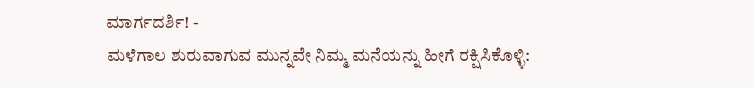ಮಾರ್ಗದರ್ಶಿ! -
ಮಳೆಗಾಲ ಶುರುವಾಗುವ ಮುನ್ನವೇ ನಿಮ್ಮ ಮನೆಯನ್ನು ಹೀಗೆ ರಕ್ಷಿಸಿಕೊಳ್ಳಿ: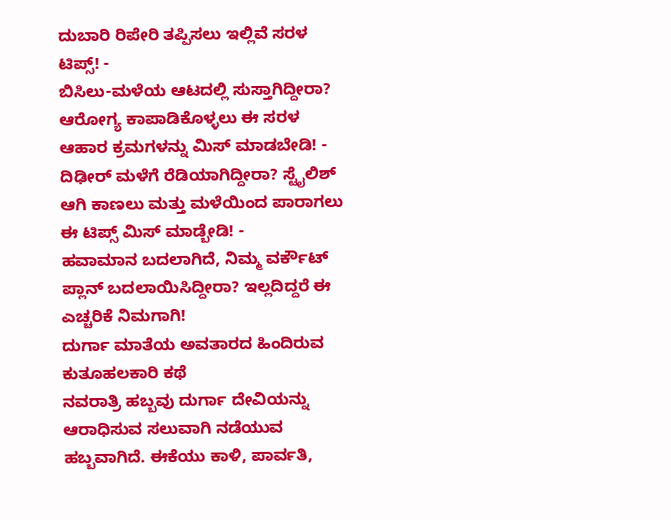ದುಬಾರಿ ರಿಪೇರಿ ತಪ್ಪಿಸಲು ಇಲ್ಲಿವೆ ಸರಳ ಟಿಪ್ಸ್! -
ಬಿಸಿಲು-ಮಳೆಯ ಆಟದಲ್ಲಿ ಸುಸ್ತಾಗಿದ್ದೀರಾ? ಆರೋಗ್ಯ ಕಾಪಾಡಿಕೊಳ್ಳಲು ಈ ಸರಳ ಆಹಾರ ಕ್ರಮಗಳನ್ನು ಮಿಸ್ ಮಾಡಬೇಡಿ! -
ದಿಢೀರ್ ಮಳೆಗೆ ರೆಡಿಯಾಗಿದ್ದೀರಾ? ಸ್ಟೈಲಿಶ್ ಆಗಿ ಕಾಣಲು ಮತ್ತು ಮಳೆಯಿಂದ ಪಾರಾಗಲು ಈ ಟಿಪ್ಸ್ ಮಿಸ್ ಮಾಡ್ಬೇಡಿ! -
ಹವಾಮಾನ ಬದಲಾಗಿದೆ, ನಿಮ್ಮ ವರ್ಕೌಟ್ ಪ್ಲಾನ್ ಬದಲಾಯಿಸಿದ್ದೀರಾ? ಇಲ್ಲದಿದ್ದರೆ ಈ ಎಚ್ಚರಿಕೆ ನಿಮಗಾಗಿ!
ದುರ್ಗಾ ಮಾತೆಯ ಅವತಾರದ ಹಿಂದಿರುವ ಕುತೂಹಲಕಾರಿ ಕಥೆ
ನವರಾತ್ರಿ ಹಬ್ಬವು ದುರ್ಗಾ ದೇವಿಯನ್ನು ಆರಾಧಿಸುವ ಸಲುವಾಗಿ ನಡೆಯುವ ಹಬ್ಬವಾಗಿದೆ. ಈಕೆಯು ಕಾಳಿ, ಪಾರ್ವತಿ,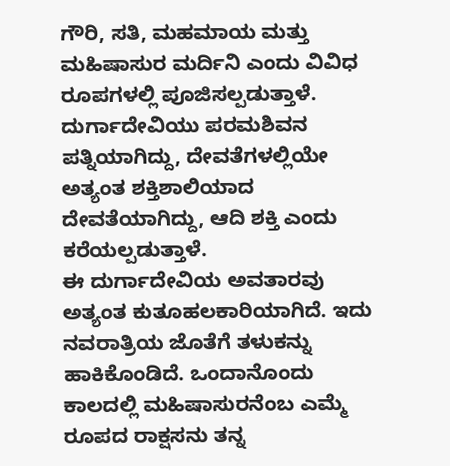ಗೌರಿ, ಸತಿ, ಮಹಮಾಯ ಮತ್ತು ಮಹಿಷಾಸುರ ಮರ್ದಿನಿ ಎಂದು ವಿವಿಧ ರೂಪಗಳಲ್ಲಿ ಪೂಜಿಸಲ್ಪಡುತ್ತಾಳೆ. ದುರ್ಗಾದೇವಿಯು ಪರಮಶಿವನ ಪತ್ನಿಯಾಗಿದ್ದು, ದೇವತೆಗಳಲ್ಲಿಯೇ ಅತ್ಯಂತ ಶಕ್ತಿಶಾಲಿಯಾದ ದೇವತೆಯಾಗಿದ್ದು, ಆದಿ ಶಕ್ತಿ ಎಂದು ಕರೆಯಲ್ಪಡುತ್ತಾಳೆ.
ಈ ದುರ್ಗಾದೇವಿಯ ಅವತಾರವು ಅತ್ಯಂತ ಕುತೂಹಲಕಾರಿಯಾಗಿದೆ. ಇದು ನವರಾತ್ರಿಯ ಜೊತೆಗೆ ತಳುಕನ್ನು ಹಾಕಿಕೊಂಡಿದೆ. ಒಂದಾನೊಂದು ಕಾಲದಲ್ಲಿ ಮಹಿಷಾಸುರನೆಂಬ ಎಮ್ಮೆ ರೂಪದ ರಾಕ್ಷಸನು ತನ್ನ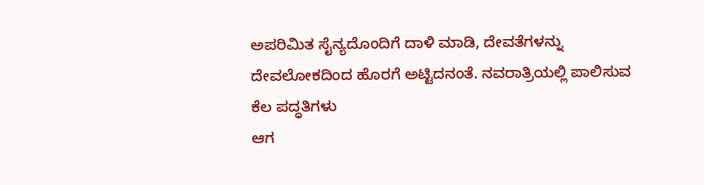ಅಪರಿಮಿತ ಸೈನ್ಯದೊಂದಿಗೆ ದಾಳಿ ಮಾಡಿ, ದೇವತೆಗಳನ್ನು ದೇವಲೋಕದಿಂದ ಹೊರಗೆ ಅಟ್ಟಿದನಂತೆ. ನವರಾತ್ರಿಯಲ್ಲಿ ಪಾಲಿಸುವ ಕೆಲ ಪದ್ಧತಿಗಳು
ಆಗ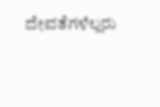ದೇವತೆಗಳೆಲ್ಲರು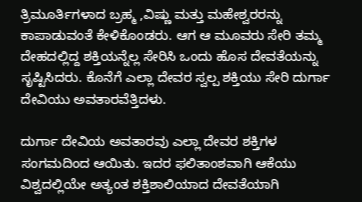ತ್ರಿಮೂರ್ತಿಗಳಾದ ಬ್ರಹ್ಮ ,ವಿಷ್ಣು ಮತ್ತು ಮಹೇಶ್ವರರನ್ನು ಕಾಪಾಡುವಂತೆ ಕೇಳಿಕೊಂಡರು. ಆಗ ಆ ಮೂವರು ಸೇರಿ ತಮ್ಮ ದೇಹದಲ್ಲಿದ್ದ ಶಕ್ತಿಯನ್ನೆಲ್ಲ ಸೇರಿಸಿ ಒಂದು ಹೊಸ ದೇವತೆಯನ್ನು ಸೃಷ್ಟಿಸಿದರು. ಕೊನೆಗೆ ಎಲ್ಲಾ ದೇವರ ಸ್ವಲ್ಪ ಶಕ್ತಿಯು ಸೇರಿ ದುರ್ಗಾ ದೇವಿಯು ಅವತಾರವೆತ್ತಿದಳು.

ದುರ್ಗಾ ದೇವಿಯ ಅವತಾರವು ಎಲ್ಲಾ ದೇವರ ಶಕ್ತಿಗಳ ಸಂಗಮದಿಂದ ಆಯಿತು. ಇದರ ಫಲಿತಾಂಶವಾಗಿ ಆಕೆಯು ವಿಶ್ವದಲ್ಲಿಯೇ ಅತ್ಯಂತ ಶಕ್ತಿಶಾಲಿಯಾದ ದೇವತೆಯಾಗಿ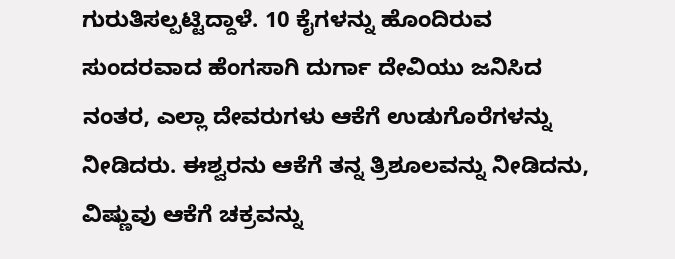ಗುರುತಿಸಲ್ಪಟ್ಟಿದ್ದಾಳೆ. 10 ಕೈಗಳನ್ನು ಹೊಂದಿರುವ ಸುಂದರವಾದ ಹೆಂಗಸಾಗಿ ದುರ್ಗಾ ದೇವಿಯು ಜನಿಸಿದ ನಂತರ, ಎಲ್ಲಾ ದೇವರುಗಳು ಆಕೆಗೆ ಉಡುಗೊರೆಗಳನ್ನು ನೀಡಿದರು. ಈಶ್ವರನು ಆಕೆಗೆ ತನ್ನ ತ್ರಿಶೂಲವನ್ನು ನೀಡಿದನು, ವಿಷ್ಣುವು ಆಕೆಗೆ ಚಕ್ರವನ್ನು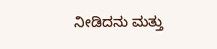ನೀಡಿದನು ಮತ್ತು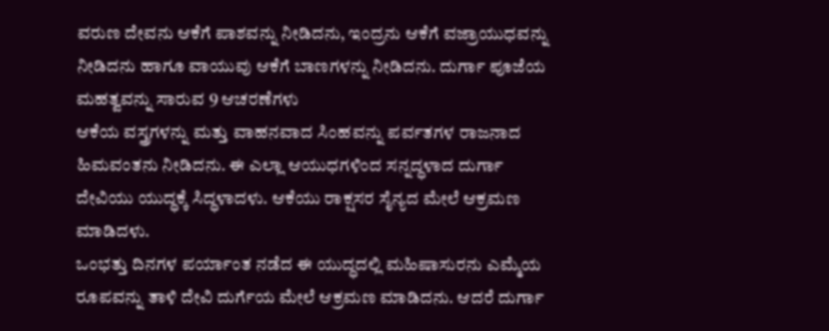ವರುಣ ದೇವನು ಆಕೆಗೆ ಪಾಶವನ್ನು ನೀಡಿದನು, ಇಂದ್ರನು ಆಕೆಗೆ ವಜ್ರಾಯುಧವನ್ನು ನೀಡಿದನು ಹಾಗೂ ವಾಯುವು ಆಕೆಗೆ ಬಾಣಗಳನ್ನು ನೀಡಿದನು. ದುರ್ಗಾ ಪೂಜೆಯ ಮಹತ್ವವನ್ನು ಸಾರುವ 9 ಆಚರಣೆಗಳು
ಆಕೆಯ ವಸ್ತ್ರಗಳನ್ನು ಮತ್ತು ವಾಹನವಾದ ಸಿಂಹವನ್ನು ಪರ್ವತಗಳ ರಾಜನಾದ ಹಿಮವಂತನು ನೀಡಿದನು. ಈ ಎಲ್ಲಾ ಆಯುಧಗಳಿಂದ ಸನ್ನದ್ಧಳಾದ ದುರ್ಗಾ ದೇವಿಯು ಯುದ್ಧಕ್ಕೆ ಸಿದ್ಧಳಾದಳು. ಆಕೆಯು ರಾಕ್ಷಸರ ಸೈನ್ಯದ ಮೇಲೆ ಆಕ್ರಮಣ ಮಾಡಿದಳು.
ಒಂಭತ್ತು ದಿನಗಳ ಪರ್ಯಾಂತ ನಡೆದ ಈ ಯುದ್ಧದಲ್ಲಿ ಮಹಿಷಾಸುರನು ಎಮ್ಮೆಯ ರೂಪವನ್ನು ತಾಳಿ ದೇವಿ ದುರ್ಗೆಯ ಮೇಲೆ ಆಕ್ರಮಣ ಮಾಡಿದನು. ಆದರೆ ದುರ್ಗಾ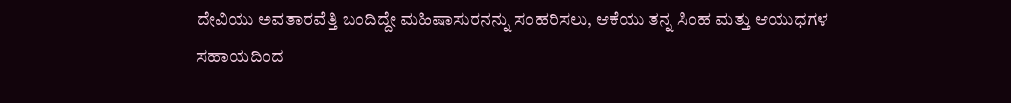ದೇವಿಯು ಅವತಾರವೆತ್ತಿ ಬಂದಿದ್ದೇ ಮಹಿಷಾಸುರನನ್ನು ಸಂಹರಿಸಲು, ಆಕೆಯು ತನ್ನ ಸಿಂಹ ಮತ್ತು ಆಯುಧಗಳ ಸಹಾಯದಿಂದ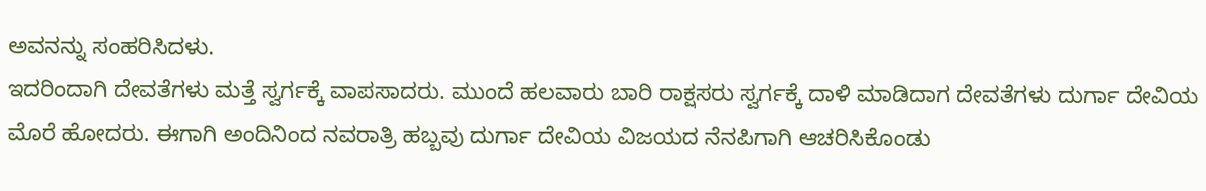ಅವನನ್ನು ಸಂಹರಿಸಿದಳು.
ಇದರಿಂದಾಗಿ ದೇವತೆಗಳು ಮತ್ತೆ ಸ್ವರ್ಗಕ್ಕೆ ವಾಪಸಾದರು. ಮುಂದೆ ಹಲವಾರು ಬಾರಿ ರಾಕ್ಷಸರು ಸ್ವರ್ಗಕ್ಕೆ ದಾಳಿ ಮಾಡಿದಾಗ ದೇವತೆಗಳು ದುರ್ಗಾ ದೇವಿಯ ಮೊರೆ ಹೋದರು. ಈಗಾಗಿ ಅಂದಿನಿಂದ ನವರಾತ್ರಿ ಹಬ್ಬವು ದುರ್ಗಾ ದೇವಿಯ ವಿಜಯದ ನೆನಪಿಗಾಗಿ ಆಚರಿಸಿಕೊಂಡು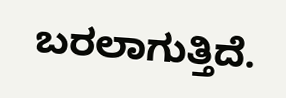ಬರಲಾಗುತ್ತಿದೆ.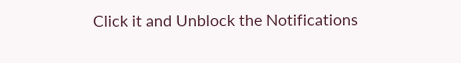Click it and Unblock the Notifications